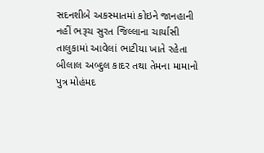સદનશીબે અકસ્માતમાં કોઇને જાનહાની નહીં ભરૂચ સુરત જિલ્લાના ચાર્યાસી તાલુકામાં આવેલાં ભાટીયા ખાતે રહેતા બીલાલ અબ્દુલ કાદર તથા તેમના મામાનો પુત્ર મોહંમદ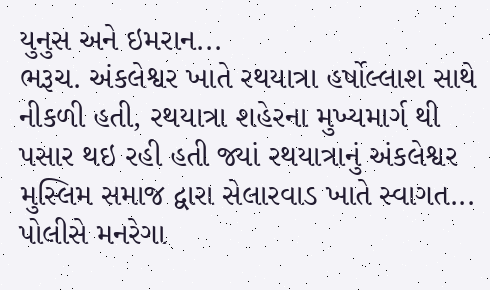યુનુસ અને ઇમરાન...
ભરૂચ. અંકલેશ્વર ખાતે રથયાત્રા હર્ષોલ્લાશ સાથે નીકળી હતી, રથયાત્રા શહેરના મુખ્યમાર્ગ થી પસાર થઇ રહી હતી જ્યાં રથયાત્રાનું અંકલેશ્વર મુસ્લિમ સમાજ દ્વારા સેલારવાડ ખાતે સ્વાગત...
પોલીસે મનરેગા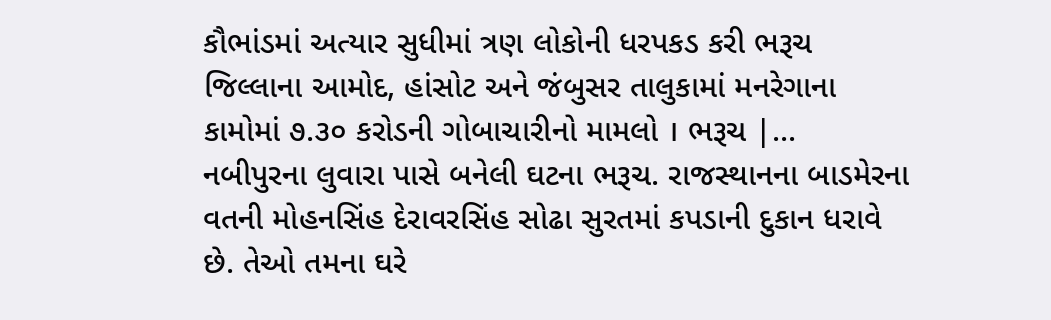કૌભાંડમાં અત્યાર સુધીમાં ત્રણ લોકોની ધરપકડ કરી ભરૂચ જિલ્લાના આમોદ, હાંસોટ અને જંબુસર તાલુકામાં મનરેગાના કામોમાં ૭.૩૦ કરોડની ગોબાચારીનો મામલો । ભરૂચ |...
નબીપુરના લુવારા પાસે બનેલી ઘટના ભરૂચ. રાજસ્થાનના બાડમેરના વતની મોહનસિંહ દેરાવરસિંહ સોઢા સુરતમાં કપડાની દુકાન ધરાવે છે. તેઓ તમના ઘરે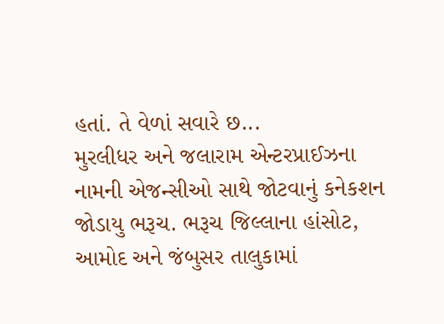હતાં. તે વેળાં સવારે છ...
મુરલીધર અને જલારામ એન્ટરપ્રાઈઝના નામની એજન્સીઓ સાથે જોટવાનું કનેકશન જોડાયુ ભરૂચ. ભરૂચ જિલ્લાના હાંસોટ, આમોદ અને જંબુસર તાલુકામાં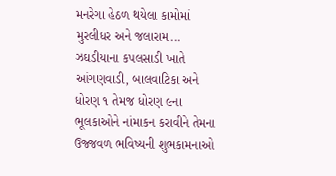મનરેગા હેઠળ થયેલા કામોમાં મુરલીધર અને જલારામ...
ઝઘડીયાના કપલસાડી ખાતે આંગણવાડી, બાલવાટિકા અને ધોરણ ૧ તેમજ ધોરણ ૯ના ભૂલકાઓને નાંમાકન કરાવીને તેમના ઉજ્જવળ ભવિષ્યની શુભકામનાઓ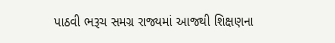પાઠવી ભરૂચ સમગ્ર રાજ્યમાં આજથી શિક્ષણના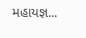મહાયજ્ઞ...